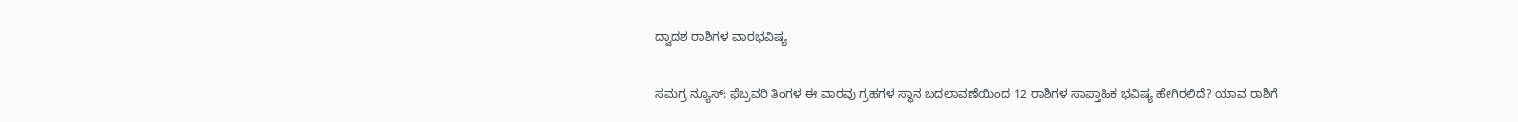ದ್ವಾದಶ ರಾಶಿಗಳ ವಾರಭವಿಷ್ಯ

ಸಮಗ್ರ ನ್ಯೂಸ್: ಫೆಬ್ರವರಿ ತಿಂಗಳ ಈ ವಾರವು ಗ್ರಹಗಳ ಸ್ಥಾನ ಬದಲಾವಣೆಯಿಂದ 12 ರಾಶಿಗಳ ಸಾಪ್ತಾಹಿಕ ಭವಿಷ್ಯ ಹೇಗಿರಲಿದೆ? ಯಾವ ರಾಶಿಗೆ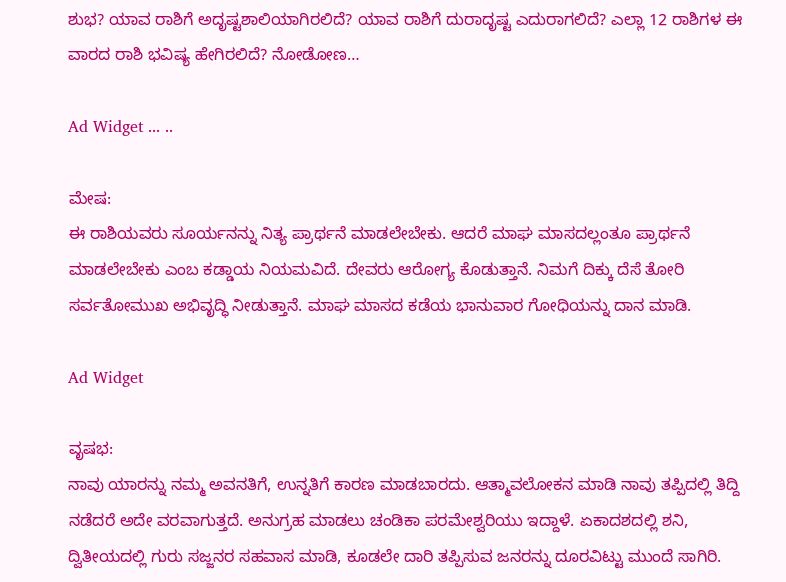ಶುಭ? ಯಾವ ರಾಶಿಗೆ ಅದೃಷ್ಟಶಾಲಿಯಾಗಿರಲಿದೆ? ಯಾವ ರಾಶಿಗೆ ದುರಾದೃಷ್ಟ ಎದುರಾಗಲಿದೆ? ಎಲ್ಲಾ 12 ರಾಶಿಗಳ ಈ ವಾರದ ರಾಶಿ ಭವಿಷ್ಯ ಹೇಗಿರಲಿದೆ? ನೋಡೋಣ…

Ad Widget ... ..

ಮೇಷ:
ಈ ರಾಶಿಯವರು ಸೂರ್ಯನನ್ನು ನಿತ್ಯ ಪ್ರಾರ್ಥನೆ ಮಾಡಲೇಬೇಕು. ಆದರೆ ಮಾಘ ಮಾಸದಲ್ಲಂತೂ ಪ್ರಾರ್ಥನೆ ಮಾಡಲೇಬೇಕು ಎಂಬ ಕಡ್ಡಾಯ ನಿಯಮವಿದೆ. ದೇವರು ಆರೋಗ್ಯ ಕೊಡುತ್ತಾನೆ. ನಿಮಗೆ ದಿಕ್ಕು ದೆಸೆ ತೋರಿ ಸರ್ವತೋಮುಖ ಅಭಿವೃದ್ಧಿ ನೀಡುತ್ತಾನೆ. ಮಾಘ ಮಾಸದ ಕಡೆಯ ಭಾನುವಾರ ಗೋಧಿಯನ್ನು ದಾನ ಮಾಡಿ.

Ad Widget

ವೃಷಭ:
ನಾವು ಯಾರನ್ನು ನಮ್ಮ ಅವನತಿಗೆ, ಉನ್ನತಿಗೆ ಕಾರಣ ಮಾಡಬಾರದು. ಆತ್ಮಾವಲೋಕನ ಮಾಡಿ ನಾವು ತಪ್ಪಿದಲ್ಲಿ ತಿದ್ದಿ ನಡೆದರೆ ಅದೇ ವರವಾಗುತ್ತದೆ. ಅನುಗ್ರಹ ಮಾಡಲು ಚಂಡಿಕಾ ಪರಮೇಶ್ವರಿಯು ಇದ್ದಾಳೆ. ಏಕಾದಶದಲ್ಲಿ ಶನಿ, ದ್ವಿತೀಯದಲ್ಲಿ ಗುರು ಸಜ್ಜನರ ಸಹವಾಸ ಮಾಡಿ, ಕೂಡಲೇ ದಾರಿ ತಪ್ಪಿಸುವ ಜನರನ್ನು ದೂರವಿಟ್ಟು ಮುಂದೆ ಸಾಗಿರಿ.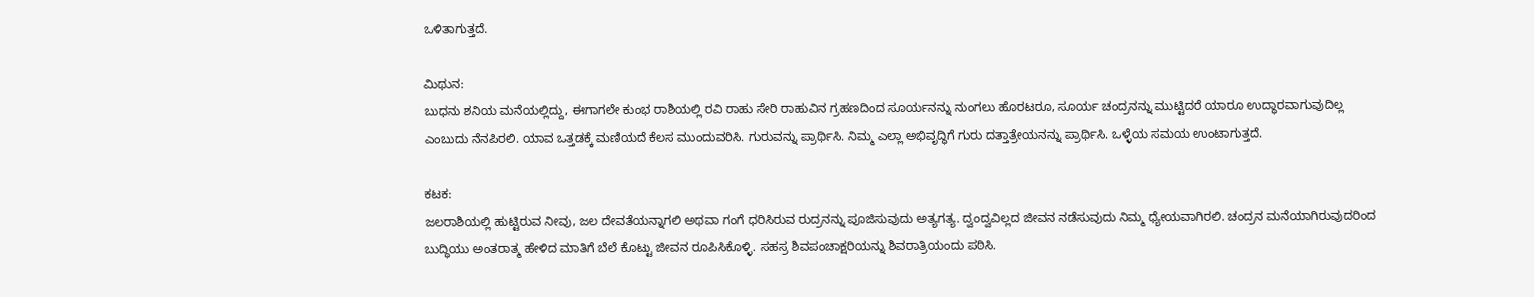ಒಳಿತಾಗುತ್ತದೆ.

ಮಿಥುನ:
ಬುಧನು ಶನಿಯ ಮನೆಯಲ್ಲಿದ್ದು, ಈಗಾಗಲೇ ಕುಂಭ ರಾಶಿಯಲ್ಲಿ ರವಿ ರಾಹು ಸೇರಿ ರಾಹುವಿನ ಗ್ರಹಣದಿಂದ ಸೂರ್ಯನನ್ನು ನುಂಗಲು ಹೊರಟರೂ, ಸೂರ್ಯ ಚಂದ್ರನನ್ನು ಮುಟ್ಟಿದರೆ ಯಾರೂ ಉದ್ಧಾರವಾಗುವುದಿಲ್ಲ ಎಂಬುದು ನೆನಪಿರಲಿ. ಯಾವ ಒತ್ತಡಕ್ಕೆ ಮಣಿಯದೆ ಕೆಲಸ ಮುಂದುವರಿಸಿ. ಗುರುವನ್ನು ಪ್ರಾರ್ಥಿಸಿ. ನಿಮ್ಮ ಎಲ್ಲಾ ಅಭಿವೃದ್ಧಿಗೆ ಗುರು ದತ್ತಾತ್ರೇಯನನ್ನು ಪ್ರಾರ್ಥಿಸಿ. ಒಳ್ಳೆಯ ಸಮಯ ಉಂಟಾಗುತ್ತದೆ.

ಕಟಕ:
ಜಲರಾಶಿಯಲ್ಲಿ ಹುಟ್ಟಿರುವ ನೀವು, ಜಲ ದೇವತೆಯನ್ನಾಗಲಿ ಅಥವಾ ಗಂಗೆ ಧರಿಸಿರುವ ರುದ್ರನನ್ನು ಪೂಜಿಸುವುದು ಅತ್ಯಗತ್ಯ. ದ್ವಂದ್ವವಿಲ್ಲದ ಜೀವನ ನಡೆಸುವುದು ನಿಮ್ಮ ಧ್ಯೇಯವಾಗಿರಲಿ. ಚಂದ್ರನ ಮನೆಯಾಗಿರುವುದರಿಂದ ಬುದ್ಧಿಯು ಅಂತರಾತ್ಮ ಹೇಳಿದ ಮಾತಿಗೆ ಬೆಲೆ ಕೊಟ್ಟು ಜೀವನ ರೂಪಿಸಿಕೊಳ್ಳಿ. ಸಹಸ್ರ ಶಿವಪಂಚಾಕ್ಷರಿಯನ್ನು ಶಿವರಾತ್ರಿಯಂದು ಪಠಿಸಿ.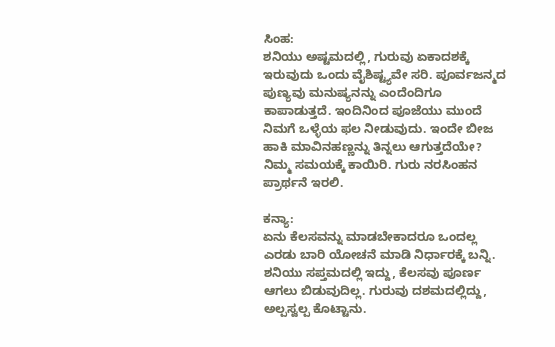ಸಿಂಹ:
ಶನಿಯು ಅಷ್ಟಮದಲ್ಲಿ, ಗುರುವು ಏಕಾದಶಕ್ಕೆ ಇರುವುದು ಒಂದು ವೈಶಿಷ್ಟ್ಯವೇ ಸರಿ. ಪೂರ್ವಜನ್ಮದ ಪುಣ್ಯವು ಮನುಷ್ಯನನ್ನು ಎಂದೆಂದಿಗೂ ಕಾಪಾಡುತ್ತದೆ. ಇಂದಿನಿಂದ ಪೂಜೆಯು ಮುಂದೆ ನಿಮಗೆ ಒಳ್ಳೆಯ ಫಲ ನೀಡುವುದು. ಇಂದೇ ಬೀಜ ಹಾಕಿ ಮಾವಿನಹಣ್ಣನ್ನು ತಿನ್ನಲು ಆಗುತ್ತದೆಯೇ? ನಿಮ್ಮ ಸಮಯಕ್ಕೆ ಕಾಯಿರಿ. ಗುರು ನರಸಿಂಹನ ಪ್ರಾರ್ಥನೆ ಇರಲಿ.

ಕನ್ಯಾ:
ಏನು ಕೆಲಸವನ್ನು ಮಾಡಬೇಕಾದರೂ ಒಂದಲ್ಲ ಎರಡು ಬಾರಿ ಯೋಚನೆ ಮಾಡಿ ನಿರ್ಧಾರಕ್ಕೆ ಬನ್ನಿ. ಶನಿಯು ಸಪ್ತಮದಲ್ಲಿ ಇದ್ದು, ಕೆಲಸವು ಪೂರ್ಣ ಆಗಲು ಬಿಡುವುದಿಲ್ಲ. ಗುರುವು ದಶಮದಲ್ಲಿದ್ದು, ಅಲ್ಪಸ್ವಲ್ಪ ಕೊಟ್ಟಾನು.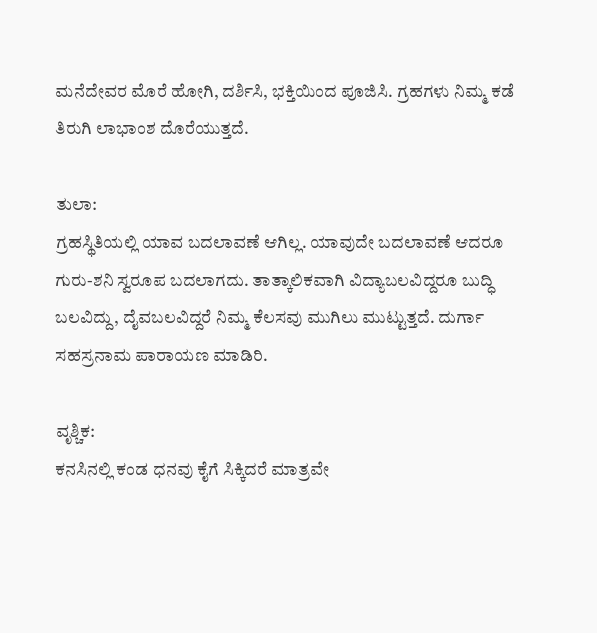ಮನೆದೇವರ ಮೊರೆ ಹೋಗಿ, ದರ್ಶಿಸಿ, ಭಕ್ತಿಯಿಂದ ಪೂಜಿಸಿ. ಗ್ರಹಗಳು ನಿಮ್ಮ ಕಡೆ ತಿರುಗಿ ಲಾಭಾಂಶ ದೊರೆಯುತ್ತದೆ.

ತುಲಾ:
ಗ್ರಹಸ್ಥಿತಿಯಲ್ಲಿ ಯಾವ ಬದಲಾವಣೆ ಆಗಿಲ್ಲ. ಯಾವುದೇ ಬದಲಾವಣೆ ಆದರೂ ಗುರು-ಶನಿ ಸ್ವರೂಪ ಬದಲಾಗದು. ತಾತ್ಕಾಲಿಕವಾಗಿ ವಿದ್ಯಾಬಲವಿದ್ದರೂ ಬುದ್ಧಿ ಬಲವಿದ್ದು, ದೈವಬಲವಿದ್ದರೆ ನಿಮ್ಮ ಕೆಲಸವು ಮುಗಿಲು ಮುಟ್ಟುತ್ತದೆ. ದುರ್ಗಾ ಸಹಸ್ರನಾಮ ಪಾರಾಯಣ ಮಾಡಿರಿ.

ವೃಶ್ಚಿಕ:
ಕನಸಿನಲ್ಲಿ ಕಂಡ ಧನವು ಕೈಗೆ ಸಿಕ್ಕಿದರೆ ಮಾತ್ರವೇ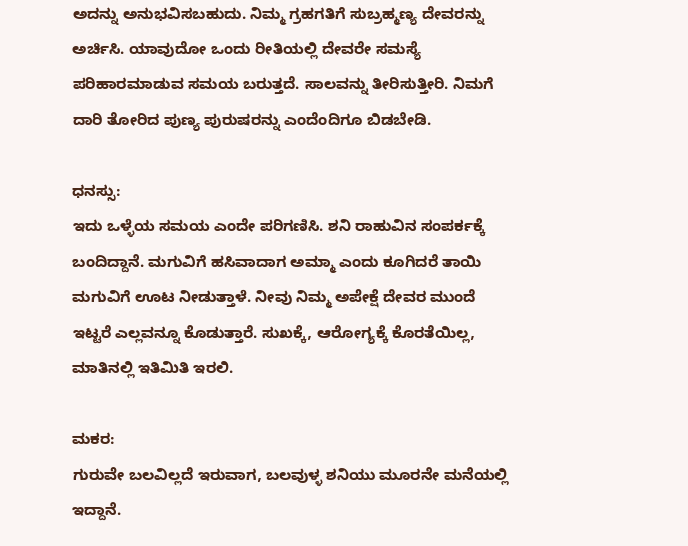ಅದನ್ನು ಅನುಭವಿಸಬಹುದು. ನಿಮ್ಮ ಗ್ರಹಗತಿಗೆ ಸುಬ್ರಹ್ಮಣ್ಯ ದೇವರನ್ನು ಅರ್ಚಿಸಿ. ಯಾವುದೋ ಒಂದು ರೀತಿಯಲ್ಲಿ ದೇವರೇ ಸಮಸ್ಯೆ ಪರಿಹಾರಮಾಡುವ ಸಮಯ ಬರುತ್ತದೆ. ಸಾಲವನ್ನು ತೀರಿಸುತ್ತೀರಿ. ನಿಮಗೆ ದಾರಿ ತೋರಿದ ಪುಣ್ಯ ಪುರುಷರನ್ನು ಎಂದೆಂದಿಗೂ ಬಿಡಬೇಡಿ.

ಧನಸ್ಸು:
ಇದು ಒಳ್ಳೆಯ ಸಮಯ ಎಂದೇ ಪರಿಗಣಿಸಿ. ಶನಿ ರಾಹುವಿನ ಸಂಪರ್ಕಕ್ಕೆ ಬಂದಿದ್ದಾನೆ. ಮಗುವಿಗೆ ಹಸಿವಾದಾಗ ಅಮ್ಮಾ ಎಂದು ಕೂಗಿದರೆ ತಾಯಿ ಮಗುವಿಗೆ ಊಟ ನೀಡುತ್ತಾಳೆ. ನೀವು ನಿಮ್ಮ ಅಪೇಕ್ಷೆ ದೇವರ ಮುಂದೆ ಇಟ್ಟರೆ ಎಲ್ಲವನ್ನೂ ಕೊಡುತ್ತಾರೆ. ಸುಖಕ್ಕೆ, ಆರೋಗ್ಯಕ್ಕೆ ಕೊರತೆಯಿಲ್ಲ, ಮಾತಿನಲ್ಲಿ ಇತಿಮಿತಿ ಇರಲಿ.

ಮಕರ:
ಗುರುವೇ ಬಲವಿಲ್ಲದೆ ಇರುವಾಗ, ಬಲವುಳ್ಳ ಶನಿಯು ಮೂರನೇ ಮನೆಯಲ್ಲಿ ಇದ್ದಾನೆ.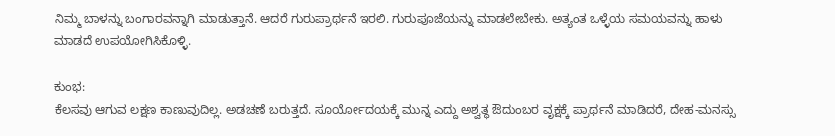ನಿಮ್ಮ ಬಾಳನ್ನು ಬಂಗಾರವನ್ನಾಗಿ ಮಾಡುತ್ತಾನೆ. ಆದರೆ ಗುರುಪ್ರಾರ್ಥನೆ ಇರಲಿ. ಗುರುಪೂಜೆಯನ್ನು ಮಾಡಲೇಬೇಕು. ಅತ್ಯಂತ ಒಳ್ಳೆಯ ಸಮಯವನ್ನು ಹಾಳು ಮಾಡದೆ ಉಪಯೋಗಿಸಿಕೊಳ್ಳಿ.

ಕುಂಭ:
ಕೆಲಸವು ಆಗುವ ಲಕ್ಷಣ ಕಾಣುವುದಿಲ್ಲ. ಅಡಚಣೆ ಬರುತ್ತದೆ. ಸೂರ್ಯೋದಯಕ್ಕೆ ಮುನ್ನ ಎದ್ದು ಅಶ್ವತ್ಥ ಔದುಂಬರ ವೃಕ್ಷಕ್ಕೆ ಪ್ರಾರ್ಥನೆ ಮಾಡಿದರೆ, ದೇಹ-ಮನಸ್ಸು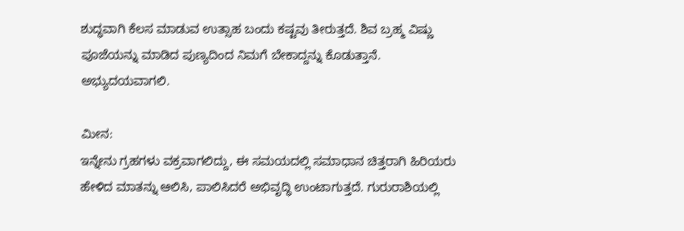ಶುದ್ಧವಾಗಿ ಕೆಲಸ ಮಾಡುವ ಉತ್ಸಾಹ ಬಂದು ಕಷ್ಟವು ತೀರುತ್ತದೆ. ಶಿವ ಬ್ರಹ್ಮ ವಿಷ್ಣು ಪೂಜೆಯನ್ನು ಮಾಡಿದ ಪುಣ್ಯದಿಂದ ನಿಮಗೆ ಬೇಕಾದ್ದನ್ನು ಕೊಡುತ್ತಾನೆ. ಅಭ್ಯುದಯವಾಗಲಿ.

ಮೀನ:
ಇನ್ನೇನು ಗ್ರಹಗಳು ವಕ್ರವಾಗಲಿದ್ದು, ಈ ಸಮಯದಲ್ಲಿ ಸಮಾಧಾನ ಚಿತ್ತರಾಗಿ ಹಿರಿಯರು ಹೇಳಿದ ಮಾತನ್ನು ಆಲಿಸಿ, ಪಾಲಿಸಿದರೆ ಅಭಿವೃದ್ಧಿ ಉಂಟಾಗುತ್ತದೆ. ಗುರುರಾಶಿಯಲ್ಲಿ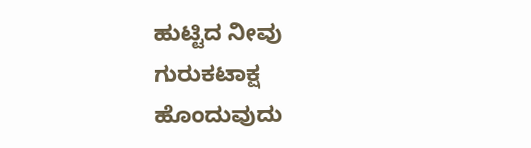ಹುಟ್ಟಿದ ನೀವು ಗುರುಕಟಾಕ್ಷ ಹೊಂದುವುದು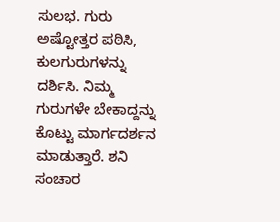ಸುಲಭ. ಗುರು ಅಷ್ಟೋತ್ತರ ಪಠಿಸಿ, ಕುಲಗುರುಗಳನ್ನು ದರ್ಶಿಸಿ. ನಿಮ್ಮ ಗುರುಗಳೇ ಬೇಕಾದ್ದನ್ನು ಕೊಟ್ಟು ಮಾರ್ಗದರ್ಶನ ಮಾಡುತ್ತಾರೆ. ಶನಿ ಸಂಚಾರ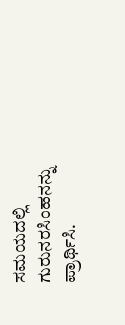ಸಮಯದಲ್ಲಿ ಗುರುನರಸಿಂಹನನ್ನು ಪ್ರಾರ್ಥಿಸಿ.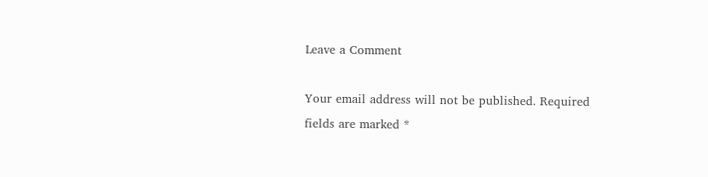Leave a Comment

Your email address will not be published. Required fields are marked *